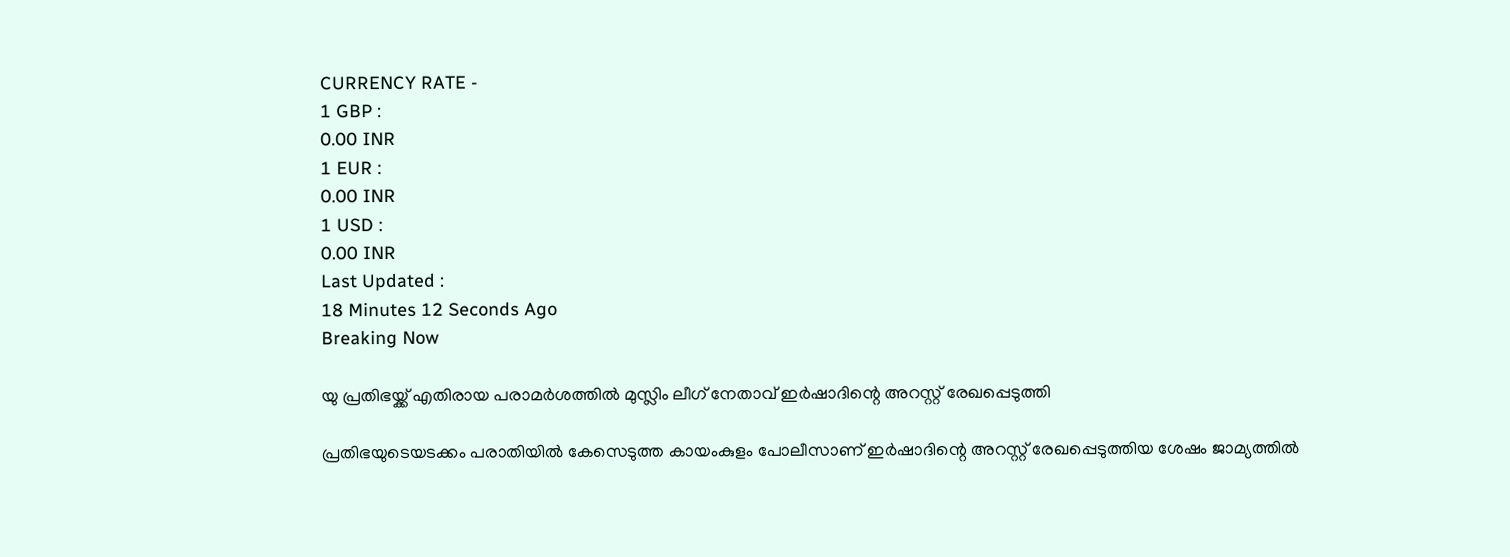CURRENCY RATE -
1 GBP :
0.00 INR
1 EUR :
0.00 INR
1 USD :
0.00 INR
Last Updated :
18 Minutes 12 Seconds Ago
Breaking Now

യു പ്രതിഭയ്ക്ക് എതിരായ പരാമര്‍ശത്തില്‍ മുസ്ലിം ലീഗ് നേതാവ് ഇര്‍ഷാദിന്റെ അറസ്റ്റ് രേഖപ്പെടുത്തി

പ്രതിഭയുടെയടക്കം പരാതിയില്‍ കേസെടുത്ത കായംകുളം പോലീസാണ് ഇര്‍ഷാദിന്റെ അറസ്റ്റ് രേഖപ്പെടുത്തിയ ശേഷം ജാമ്യത്തില്‍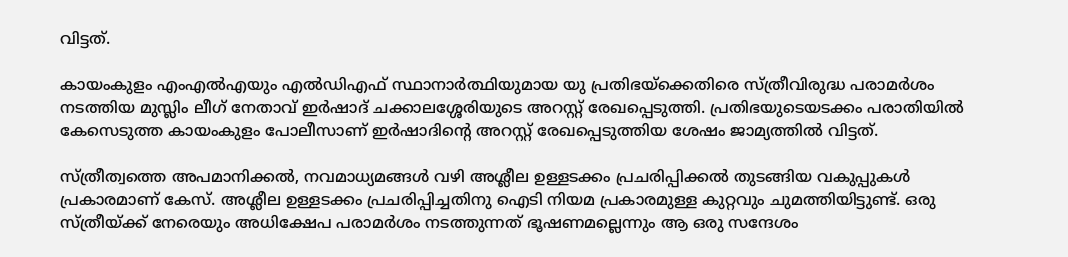വിട്ടത്.

കായംകുളം എംഎല്‍എയും എല്‍ഡിഎഫ് സ്ഥാനാര്‍ത്ഥിയുമായ യു പ്രതിഭയ്‌ക്കെതിരെ സ്ത്രീവിരുദ്ധ പരാമര്‍ശം നടത്തിയ മുസ്ലിം ലീഗ് നേതാവ് ഇര്‍ഷാദ് ചക്കാലശ്ശേരിയുടെ അറസ്റ്റ് രേഖപ്പെടുത്തി. പ്രതിഭയുടെയടക്കം പരാതിയില്‍ കേസെടുത്ത കായംകുളം പോലീസാണ് ഇര്‍ഷാദിന്റെ അറസ്റ്റ് രേഖപ്പെടുത്തിയ ശേഷം ജാമ്യത്തില്‍ വിട്ടത്.

സ്ത്രീത്വത്തെ അപമാനിക്കല്‍, നവമാധ്യമങ്ങള്‍ വഴി അശ്ലീല ഉള്ളടക്കം പ്രചരിപ്പിക്കല്‍ തുടങ്ങിയ വകുപ്പുകള്‍ പ്രകാരമാണ് കേസ്. അശ്ലീല ഉള്ളടക്കം പ്രചരിപ്പിച്ചതിനു ഐടി നിയമ പ്രകാരമുള്ള കുറ്റവും ചുമത്തിയിട്ടുണ്ട്. ഒരു സ്ത്രീയ്ക്ക് നേരെയും അധിക്ഷേപ പരാമര്‍ശം നടത്തുന്നത് ഭൂഷണമല്ലെന്നും ആ ഒരു സന്ദേശം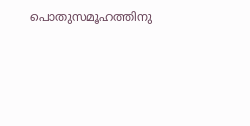പൊതുസമൂഹത്തിനു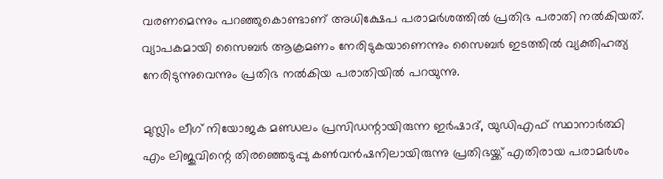വരണമെന്നും പറഞ്ഞുകൊണ്ടാണ് അധിക്ഷേപ പരാമര്‍ശത്തില്‍ പ്രതിഭ പരാതി നല്‍കിയത്. വ്യാപകമായി സൈബര്‍ ആക്രമണം നേരിടുകയാണെന്നും സൈബര്‍ ഇടത്തില്‍ വ്യക്തിഹത്യ നേരിടുന്നുവെന്നും പ്രതിഭ നല്‍കിയ പരാതിയില്‍ പറയുന്നു.

മുസ്ലിം ലീഗ് നിയോജക മണ്ഡലം പ്രസിഡന്റായിരുന്ന ഇര്‍ഷാദ്, യുഡിഎഫ് സ്ഥാനാര്‍ത്ഥി എം ലിജുവിന്റെ തിരഞ്ഞെടുപ്പു കണ്‍വന്‍ഷനിലായിരുന്നു പ്രതിഭയ്ക്ക് എതിരായ പരാമര്‍ശം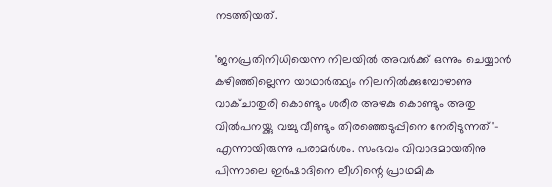നടത്തിയത്.

'ജനപ്രതിനിധിയെന്ന നിലയില്‍ അവര്‍ക്ക് ഒന്നും ചെയ്യാന്‍ കഴിഞ്ഞില്ലെന്ന യാഥാര്‍ത്ഥ്യം നിലനില്‍ക്കുമ്പോഴാണു വാക്ചാതുരി കൊണ്ടും ശരീര അഴകു കൊണ്ടും അതു വില്‍പനയ്ക്കു വച്ചു വീണ്ടും തിരഞ്ഞെടുപ്പിനെ നേരിടുന്നത്'- എന്നായിരുന്നു പരാമര്‍ശം. സംഭവം വിവാദമായതിനു പിന്നാലെ ഇര്‍ഷാദിനെ ലീഗിന്റെ പ്രാഥമിക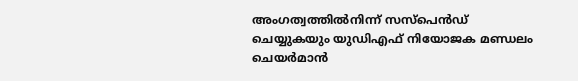അംഗത്വത്തില്‍നിന്ന് സസ്‌പെന്‍ഡ് ചെയ്യുകയും യുഡിഎഫ് നിയോജക മണ്ഡലം ചെയര്‍മാന്‍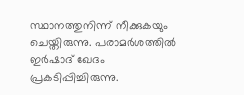സ്ഥാനത്തുനിന്ന് നീക്കുകയും ചെയ്തിരുന്നു. പരാമര്‍ശത്തില്‍ ഇര്‍ഷാദ് ഖേദം പ്രകടിപ്പിച്ചിരുന്നു.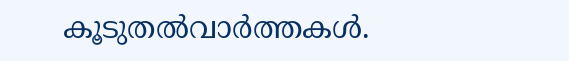കൂടുതല്‍വാര്‍ത്തകള്‍.